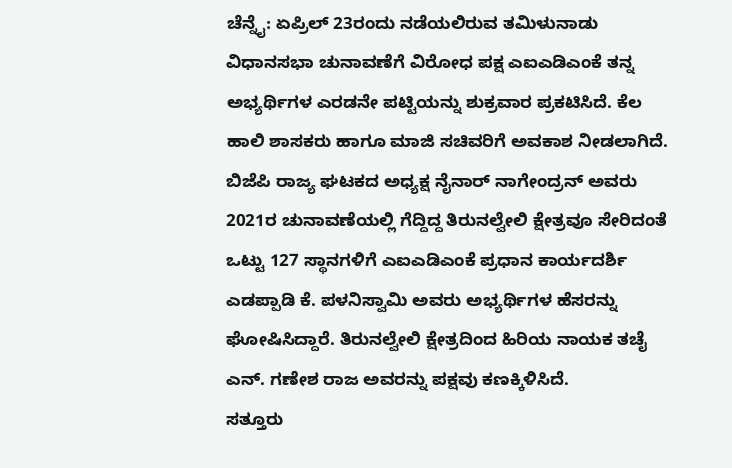ಚೆನ್ನೈ: ಏಪ್ರಿಲ್ 23ರಂದು ನಡೆಯಲಿರುವ ತಮಿಳುನಾಡು ವಿಧಾನಸಭಾ ಚುನಾವಣೆಗೆ ವಿರೋಧ ಪಕ್ಷ ಎಐಎಡಿಎಂಕೆ ತನ್ನ ಅಭ್ಯರ್ಥಿಗಳ ಎರಡನೇ ಪಟ್ಟಿಯನ್ನು ಶುಕ್ರವಾರ ಪ್ರಕಟಿಸಿದೆ. ಕೆಲ ಹಾಲಿ ಶಾಸಕರು ಹಾಗೂ ಮಾಜಿ ಸಚಿವರಿಗೆ ಅವಕಾಶ ನೀಡಲಾಗಿದೆ.
ಬಿಜೆಪಿ ರಾಜ್ಯ ಘಟಕದ ಅಧ್ಯಕ್ಷ ನೈನಾರ್ ನಾಗೇಂದ್ರನ್ ಅವರು 2021ರ ಚುನಾವಣೆಯಲ್ಲಿ ಗೆದ್ದಿದ್ದ ತಿರುನಲ್ವೇಲಿ ಕ್ಷೇತ್ರವೂ ಸೇರಿದಂತೆ ಒಟ್ಟು 127 ಸ್ಥಾನಗಳಿಗೆ ಎಐಎಡಿಎಂಕೆ ಪ್ರಧಾನ ಕಾರ್ಯದರ್ಶಿ ಎಡಪ್ಪಾಡಿ ಕೆ. ಪಳನಿಸ್ವಾಮಿ ಅವರು ಅಭ್ಯರ್ಥಿಗಳ ಹೆಸರನ್ನು ಘೋಷಿಸಿದ್ದಾರೆ. ತಿರುನಲ್ವೇಲಿ ಕ್ಷೇತ್ರದಿಂದ ಹಿರಿಯ ನಾಯಕ ತಚೈ ಎನ್. ಗಣೇಶ ರಾಜ ಅವರನ್ನು ಪಕ್ಷವು ಕಣಕ್ಕಿಳಿಸಿದೆ.
ಸತ್ತೂರು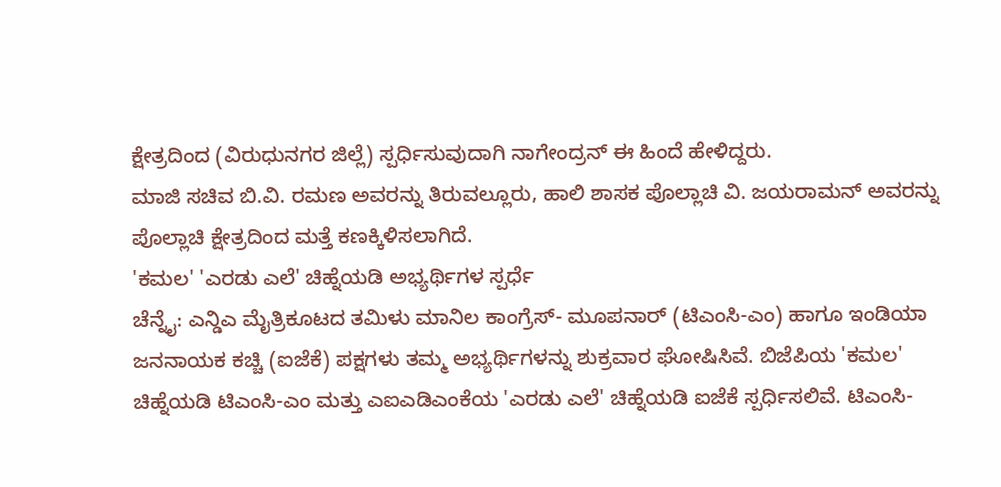ಕ್ಷೇತ್ರದಿಂದ (ವಿರುಧುನಗರ ಜಿಲ್ಲೆ) ಸ್ಪರ್ಧಿಸುವುದಾಗಿ ನಾಗೇಂದ್ರನ್ ಈ ಹಿಂದೆ ಹೇಳಿದ್ದರು.
ಮಾಜಿ ಸಚಿವ ಬಿ.ವಿ. ರಮಣ ಅವರನ್ನು ತಿರುವಲ್ಲೂರು, ಹಾಲಿ ಶಾಸಕ ಪೊಲ್ಲಾಚಿ ವಿ. ಜಯರಾಮನ್ ಅವರನ್ನು ಪೊಲ್ಲಾಚಿ ಕ್ಷೇತ್ರದಿಂದ ಮತ್ತೆ ಕಣಕ್ಕಿಳಿಸಲಾಗಿದೆ.
'ಕಮಲ' 'ಎರಡು ಎಲೆ' ಚಿಹ್ನೆಯಡಿ ಅಭ್ಯರ್ಥಿಗಳ ಸ್ಪರ್ಧೆ
ಚೆನ್ನೈ: ಎನ್ಡಿಎ ಮೈತ್ರಿಕೂಟದ ತಮಿಳು ಮಾನಿಲ ಕಾಂಗ್ರೆಸ್- ಮೂಪನಾರ್ (ಟಿಎಂಸಿ-ಎಂ) ಹಾಗೂ ಇಂಡಿಯಾ ಜನನಾಯಕ ಕಚ್ಚಿ (ಐಜೆಕೆ) ಪಕ್ಷಗಳು ತಮ್ಮ ಅಭ್ಯರ್ಥಿಗಳನ್ನು ಶುಕ್ರವಾರ ಘೋಷಿಸಿವೆ. ಬಿಜೆಪಿಯ 'ಕಮಲ' ಚಿಹ್ನೆಯಡಿ ಟಿಎಂಸಿ-ಎಂ ಮತ್ತು ಎಐಎಡಿಎಂಕೆಯ 'ಎರಡು ಎಲೆ' ಚಿಹ್ನೆಯಡಿ ಐಜೆಕೆ ಸ್ಪರ್ಧಿಸಲಿವೆ. ಟಿಎಂಸಿ-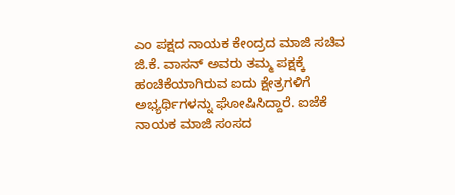ಎಂ ಪಕ್ಷದ ನಾಯಕ ಕೇಂದ್ರದ ಮಾಜಿ ಸಚಿವ ಜಿ.ಕೆ. ವಾಸನ್ ಅವರು ತಮ್ಮ ಪಕ್ಷಕ್ಕೆ ಹಂಚಿಕೆಯಾಗಿರುವ ಐದು ಕ್ಷೇತ್ರಗಳಿಗೆ ಅಭ್ಯರ್ಥಿಗಳನ್ನು ಘೋಷಿಸಿದ್ದಾರೆ. ಐಜೆಕೆ ನಾಯಕ ಮಾಜಿ ಸಂಸದ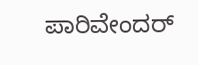ಪಾರಿವೇಂದರ್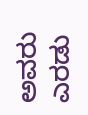ಅವರು ಎರಡು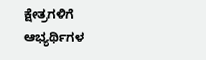ಕ್ಷೇತ್ರಗಳಿಗೆ ಆಭ್ಯರ್ಥಿಗಳ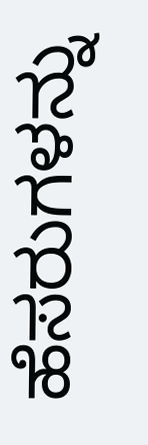ಹೆಸರುಗಳನ್ನು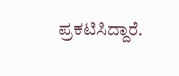ಪ್ರಕಟಿಸಿದ್ದಾರೆ.